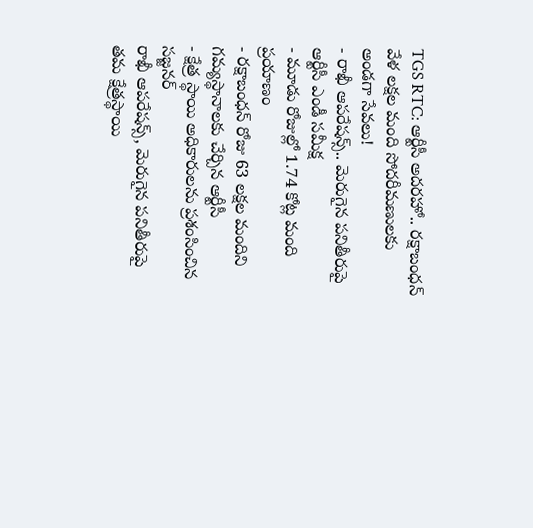TGS RTC: ఆర్టీసీ అదరహో.. రక్షాబంధన్ వేళ లక్షల మంది సోదరీమణులకు అండగా సేవలు!
- రాఖీ ఆపరేషన్స్.. మెరుగైన పనితీరుపై ఆర్టీసీ ఎండీ సమీక్ష
- మూడు రోజుల్లో 1.74 కోట్ల మంది ప్రయాణం
- రక్షాబంధన్ రోజు 63 లక్షల మందిని గమ్యస్థానాలకు చేర్చిన ఆర్టీసీ
- క్షేత్ర స్థాయి అధికారులను ప్రశంసించిన సజ్జనర్
రాఖీ ఆపరేషన్స్, మెరుగైన పనితీరుపై తమ క్షేత్రస్థాయి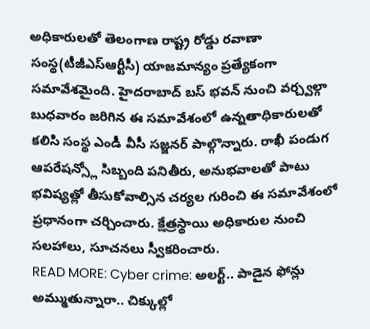అధికారులతో తెలంగాణ రాష్ట్ర రోడ్డు రవాణా సంస్థ(టీజీఎస్ఆర్టీసీ) యాజమాన్యం ప్రత్యేకంగా సమావేశమైంది. హైదరాబాద్ బస్ భవన్ నుంచి వర్చ్వల్గా బుధవారం జరిగిన ఈ సమావేశంలో ఉన్నతాధికారులతో కలిసి సంస్థ ఎండీ వీసీ సజ్జనర్ పాల్గొన్నారు. రాఖీ పండుగ ఆపరేషన్స్లో సిబ్బంది పనితీరు, అనుభవాలతో పాటు భవిష్యత్లో తీసుకోవాల్సిన చర్యల గురించి ఈ సమావేశంలో ప్రధానంగా చర్చించారు. క్షేత్రస్థాయి అధికారుల నుంచి సలహాలు, సూచనలు స్వీకరించారు.
READ MORE: Cyber crime: అలర్ట్.. పాడైన ఫోన్లు అమ్ముతున్నారా.. చిక్కుల్లో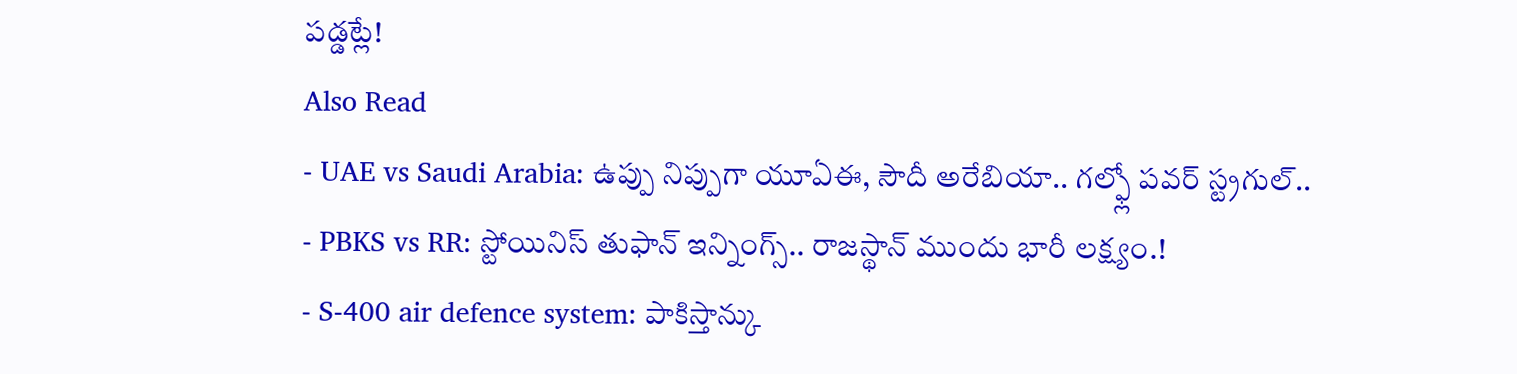పడ్డట్లే!
Also Read
- UAE vs Saudi Arabia: ఉప్పు నిప్పుగా యూఏఈ, సౌదీ అరేబియా.. గల్ఫ్లో పవర్ స్ట్రగుల్..
- PBKS vs RR: స్టోయినిస్ తుఫాన్ ఇన్నింగ్స్.. రాజస్థాన్ ముందు భారీ లక్ష్యం.!
- S-400 air defence system: పాకిస్తాన్కు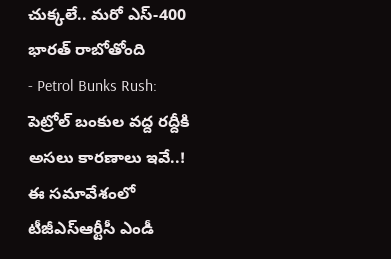చుక్కలే.. మరో ఎస్-400 భారత్ రాబోతోంది
- Petrol Bunks Rush: పెట్రోల్ బంకుల వద్ద రద్దీకి అసలు కారణాలు ఇవే..!
ఈ సమావేశంలో టీజీఎస్ఆర్టీసీ ఎండీ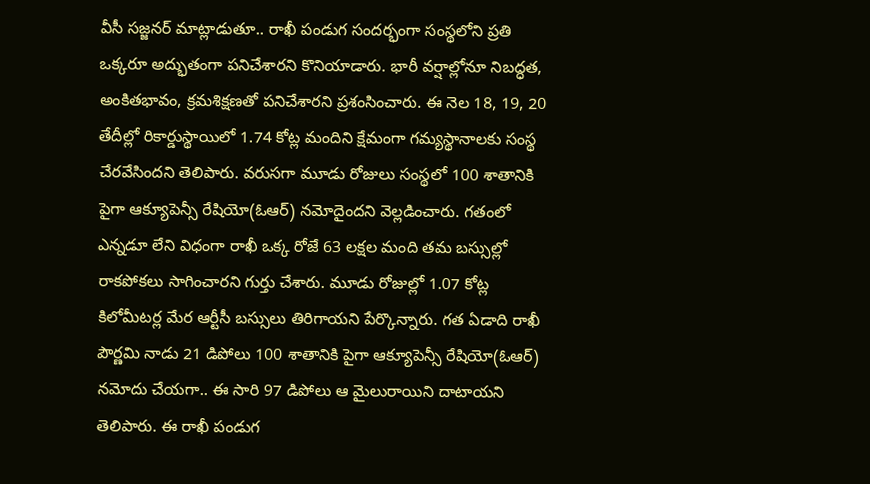వీసీ సజ్జనర్ మాట్లాడుతూ.. రాఖీ పండుగ సందర్భంగా సంస్థలోని ప్రతి ఒక్కరూ అద్భుతంగా పనిచేశారని కొనియాడారు. భారీ వర్షాల్లోనూ నిబద్ధత, అంకితభావం, క్రమశిక్షణతో పనిచేశారని ప్రశంసించారు. ఈ నెల 18, 19, 20 తేదీల్లో రికార్డుస్థాయిలో 1.74 కోట్ల మందిని క్షేమంగా గమ్యస్థానాలకు సంస్థ చేరవేసిందని తెలిపారు. వరుసగా మూడు రోజులు సంస్థలో 100 శాతానికి పైగా ఆక్యూపెన్సీ రేషియో(ఓఆర్) నమోదైందని వెల్లడించారు. గతంలో ఎన్నడూ లేని విధంగా రాఖీ ఒక్క రోజే 63 లక్షల మంది తమ బస్సుల్లో రాకపోకలు సాగించారని గుర్తు చేశారు. మూడు రోజుల్లో 1.07 కోట్ల కిలోమీటర్ల మేర ఆర్టీసీ బస్సులు తిరిగాయని పేర్కొన్నారు. గత ఏడాది రాఖీ పౌర్ణమి నాడు 21 డిపోలు 100 శాతానికి పైగా ఆక్యూపెన్సీ రేషియో(ఓఆర్) నమోదు చేయగా.. ఈ సారి 97 డిపోలు ఆ మైలురాయిని దాటాయని తెలిపారు. ఈ రాఖీ పండుగ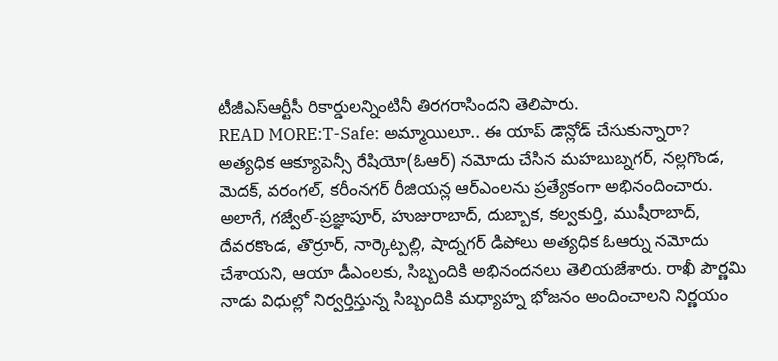టీజీఎస్ఆర్టీసీ రికార్డులన్నింటినీ తిరగరాసిందని తెలిపారు.
READ MORE:T-Safe: అమ్మాయిలూ.. ఈ యాప్ డౌన్లోడ్ చేసుకున్నారా?
అత్యధిక ఆక్యూపెన్సీ రేషియో(ఓఆర్) నమోదు చేసిన మహబుబ్నగర్, నల్లగొండ, మెదక్, వరంగల్, కరీంనగర్ రీజియన్ల ఆర్ఎంలను ప్రత్యేకంగా అభినందించారు. అలాగే, గజ్వేల్-ప్రజ్ఞాపూర్, హుజురాబాద్, దుబ్బాక, కల్వకుర్తి, ముషీరాబాద్, దేవరకొండ, తొర్రూర్, నార్కెట్పల్లి, షాద్నగర్ డిపోలు అత్యధిక ఓఆర్ను నమోదు చేశాయని, ఆయా డీఎంలకు, సిబ్బందికి అభినందనలు తెలియజేశారు. రాఖీ పౌర్ణమి నాడు విధుల్లో నిర్వర్తిస్తున్న సిబ్బందికి మధ్యాహ్న భోజనం అందించాలని నిర్ణయం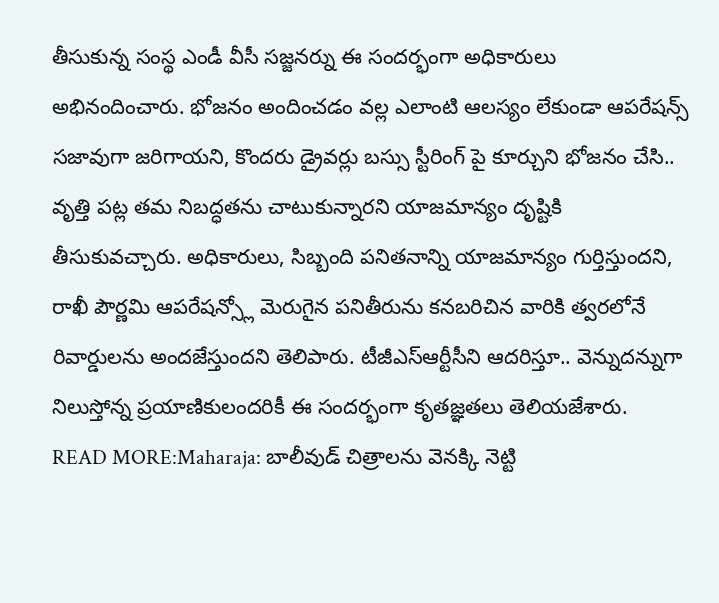తీసుకున్న సంస్థ ఎండీ వీసీ సజ్జనర్ను ఈ సందర్భంగా అధికారులు అభినందించారు. భోజనం అందించడం వల్ల ఎలాంటి ఆలస్యం లేకుండా ఆపరేషన్స్ సజావుగా జరిగాయని, కొందరు డ్రైవర్లు బస్సు స్టీరింగ్ పై కూర్చుని భోజనం చేసి.. వృత్తి పట్ల తమ నిబద్ధతను చాటుకున్నారని యాజమాన్యం దృష్టికి తీసుకువచ్చారు. అధికారులు, సిబ్బంది పనితనాన్ని యాజమాన్యం గుర్తిస్తుందని, రాఖీ పౌర్ణమి ఆపరేషన్స్లో మెరుగైన పనితీరును కనబరిచిన వారికి త్వరలోనే రివార్డులను అందజేస్తుందని తెలిపారు. టీజీఎస్ఆర్టీసీని ఆదరిస్తూ.. వెన్నుదన్నుగా నిలుస్తోన్న ప్రయాణికులందరికీ ఈ సందర్భంగా కృతజ్ఞతలు తెలియజేశారు.
READ MORE:Maharaja: బాలీవుడ్ చిత్రాలను వెనక్కి నెట్టి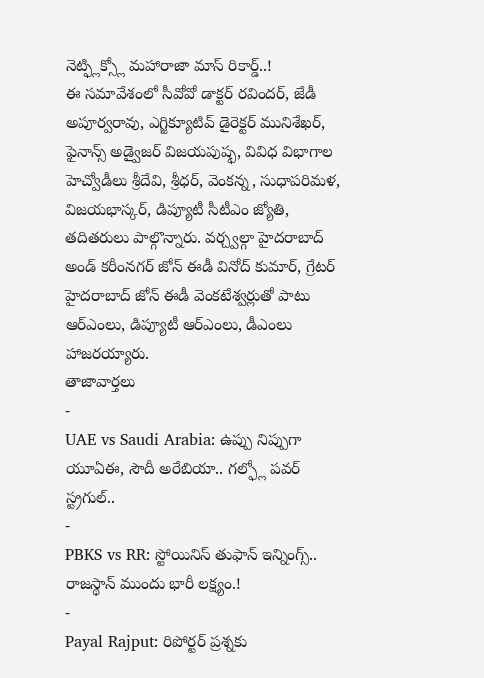నెట్ఫ్లిక్స్లో మహారాజా మాస్ రికార్డ్..!
ఈ సమావేశంలో సీవోవో డాక్టర్ రవిందర్, జేడీ అపూర్వరావు, ఎగ్జిక్యూటివ్ డైరెక్టర్ మునిశేఖర్, ఫైనాన్స్ అడ్వైజర్ విజయపుష్ఫ, వివిధ విభాగాల హెచ్వోడీలు శ్రీదేవి, శ్రీధర్, వెంకన్న, సుధాపరిమళ, విజయభాస్కర్, డిప్యూటీ సీటీఎం జ్యోతి, తదితరులు పాల్గొన్నారు. వర్చ్వల్గా హైదరాబాద్ అండ్ కరీంనగర్ జోన్ ఈడీ వినోద్ కుమార్, గ్రేటర్ హైదరాబాద్ జోన్ ఈడీ వెంకటేశ్వర్లుతో పాటు ఆర్ఎంలు, డిప్యూటీ ఆర్ఎంలు, డీఎంలు హాజరయ్యారు.
తాజావార్తలు
-
UAE vs Saudi Arabia: ఉప్పు నిప్పుగా యూఏఈ, సౌదీ అరేబియా.. గల్ఫ్లో పవర్ స్ట్రగుల్..
-
PBKS vs RR: స్టోయినిస్ తుఫాన్ ఇన్నింగ్స్.. రాజస్థాన్ ముందు భారీ లక్ష్యం.!
-
Payal Rajput: రిపోర్టర్ ప్రశ్నకు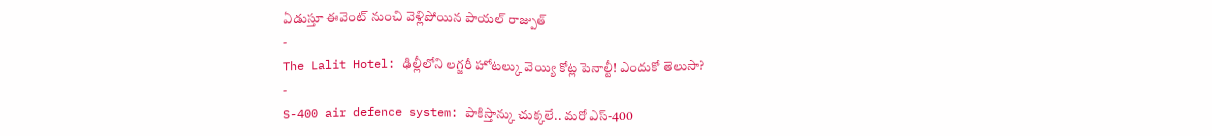ఏడుస్తూ ఈవెంట్ నుంచి వెళ్లిపోయిన పాయల్ రాజ్పుత్
-
The Lalit Hotel: ఢిల్లీలోని లగ్జరీ హోటల్కు వెయ్యి కోట్ల పెనాల్టీ! ఎందుకో తెలుసా?
-
S-400 air defence system: పాకిస్తాన్కు చుక్కలే.. మరో ఎస్-400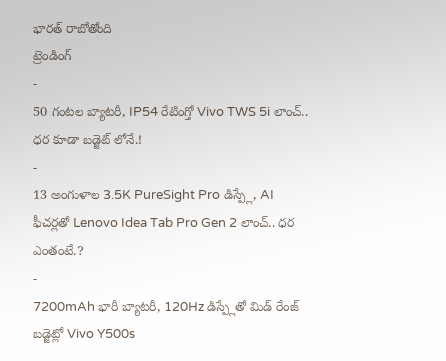భారత్ రాబోతోంది
ట్రెండింగ్
-
50 గంటల బ్యాటరీ, IP54 రేటింగ్తో Vivo TWS 5i లాంచ్.. ధర కూడా బడ్జెట్ లోనే.!
-
13 అంగుళాల 3.5K PureSight Pro డిస్ప్లే, AI ఫీచర్లతో Lenovo Idea Tab Pro Gen 2 లాంచ్.. ధర ఎంతంటే.?
-
7200mAh భారీ బ్యాటరీ, 120Hz డిస్ప్లేతో మిడ్ రేంజ్ బడ్జెట్లో Vivo Y500s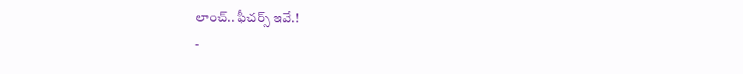లాంచ్.. ఫీచర్స్ ఇవే.!
-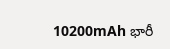10200mAh భారీ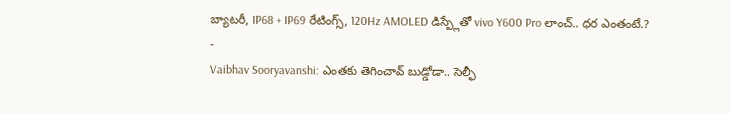బ్యాటరీ, IP68 + IP69 రేటింగ్స్, 120Hz AMOLED డిస్ప్లేతో vivo Y600 Pro లాంచ్.. ధర ఎంతంటే.?
-
Vaibhav Sooryavanshi: ఎంతకు తెగించావ్ బుడ్డోడా.. సెల్ఫీ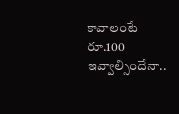కావాలంటే రూ.100 ఇవ్వాల్సిందేనా..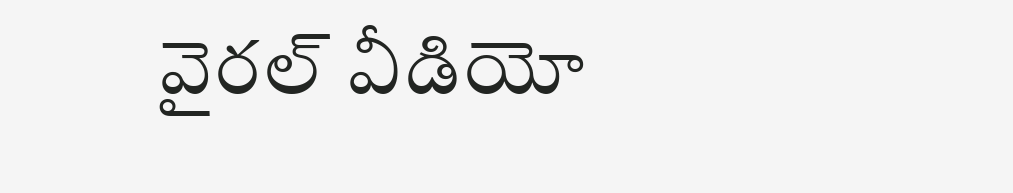వైరల్ వీడియో